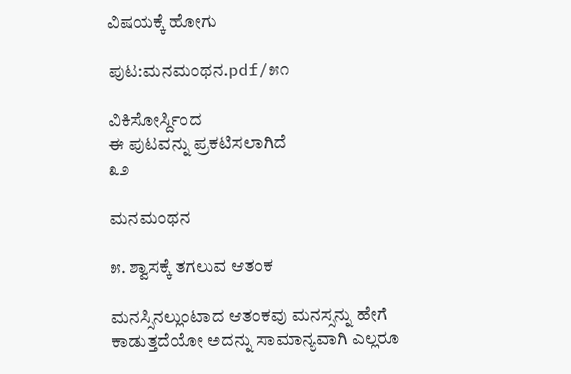ವಿಷಯಕ್ಕೆ ಹೋಗು

ಪುಟ:ಮನಮಂಥನ.pdf/೫೧

ವಿಕಿಸೋರ್ಸ್ದಿಂದ
ಈ ಪುಟವನ್ನು ಪ್ರಕಟಿಸಲಾಗಿದೆ
೩೨

ಮನಮಂಥನ

೫. ಶ್ವಾಸಕ್ಕೆ ತಗಲುವ ಆತಂಕ

ಮನಸ್ಸಿನಲ್ಲುಂಟಾದ ಆತಂಕವು ಮನಸ್ಸನ್ನು ಹೇಗೆ ಕಾಡುತ್ತದೆಯೋ ಅದನ್ನು ಸಾಮಾನ್ಯವಾಗಿ ಎಲ್ಲರೂ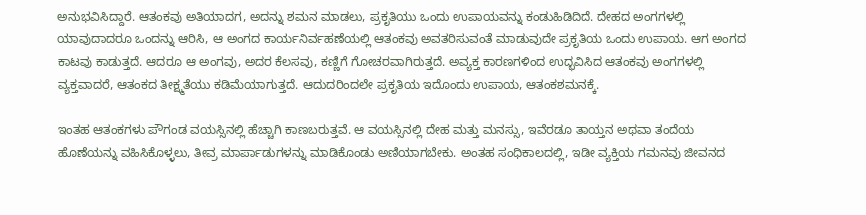ಅನುಭವಿಸಿದ್ದಾರೆ. ಆತಂಕವು ಅತಿಯಾದಗ, ಅದನ್ನು ಶಮನ ಮಾಡಲು, ಪ್ರಕೃತಿಯು ಒಂದು ಉಪಾಯವನ್ನು ಕಂಡುಹಿಡಿದಿದೆ. ದೇಹದ ಅಂಗಗಳಲ್ಲಿ ಯಾವುದಾದರೂ ಒಂದನ್ನು ಆರಿಸಿ, ಆ ಅಂಗದ ಕಾರ್ಯನಿರ್ವಹಣೆಯಲ್ಲಿ ಆತಂಕವು ಅವತರಿಸುವಂತೆ ಮಾಡುವುದೇ ಪ್ರಕೃತಿಯ ಒಂದು ಉಪಾಯ. ಆಗ ಅಂಗದ ಕಾಟವು ಕಾಡುತ್ತದೆ. ಆದರೂ ಆ ಅಂಗವು, ಅದರ ಕೆಲಸವು, ಕಣ್ಣಿಗೆ ಗೋಚರವಾಗಿರುತ್ತದೆ. ಅವ್ಯಕ್ತ ಕಾರಣಗಳಿಂದ ಉದ್ಭವಿಸಿದ ಆತಂಕವು ಅಂಗಗಳಲ್ಲಿ ವ್ಯಕ್ತವಾದರೆ, ಆತಂಕದ ತೀಕ್ಷ್ಮತೆಯು ಕಡಿಮೆಯಾಗುತ್ತದೆ. ಆದುದರಿಂದಲೇ ಪ್ರಕೃತಿಯ ಇದೊಂದು ಉಪಾಯ, ಆತಂಕಶಮನಕ್ಕೆ.

ಇಂತಹ ಆತಂಕಗಳು ಪೌಗಂಡ ವಯಸ್ಸಿನಲ್ಲಿ ಹೆಚ್ಚಾಗಿ ಕಾಣಬರುತ್ತವೆ. ಆ ವಯಸ್ಸಿನಲ್ಲಿ ದೇಹ ಮತ್ತು ಮನಸ್ಸು, ಇವೆರಡೂ ತಾಯ್ತನ ಅಥವಾ ತಂದೆಯ ಹೊಣೆಯನ್ನು ವಹಿಸಿಕೊಳ್ಳಲು, ತೀವ್ರ ಮಾರ್ಪಾಡುಗಳನ್ನು ಮಾಡಿಕೊಂಡು ಅಣಿಯಾಗಬೇಕು. ಅಂತಹ ಸಂಧಿಕಾಲದಲ್ಲಿ, ಇಡೀ ವ್ಯಕ್ತಿಯ ಗಮನವು ಜೀವನದ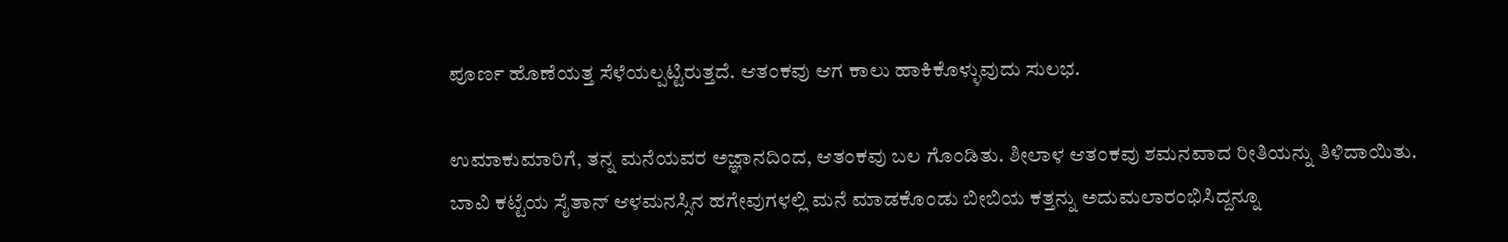ಪೂರ್ಣ ಹೊಣೆಯತ್ತ ಸೆಳೆಯಲ್ಪಟ್ಟಿರುತ್ತದೆ. ಆತಂಕವು ಆಗ ಕಾಲು ಹಾಕಿಕೊಳ್ಳುವುದು ಸುಲಭ.

ಉಮಾಕುಮಾರಿಗೆ, ತನ್ನ ಮನೆಯವರ ಅಜ್ಞಾನದಿಂದ, ಆತಂಕವು ಬಲ ಗೊಂಡಿತು. ಶೀಲಾಳ ಆತಂಕವು ಶಮನವಾದ ರೀತಿಯನ್ನು ತಿಳಿದಾಯಿತು. ಬಾವಿ ಕಟ್ಟೆಯ ಸೈತಾನ್ ಆಳಮನಸ್ಸಿನ ಹಗೇವುಗಳಲ್ಲಿ ಮನೆ ಮಾಡಕೊಂಡು ಬೀಬಿಯ ಕತ್ತನ್ನು ಅದುಮಲಾರಂಭಿಸಿದ್ದನ್ನೂ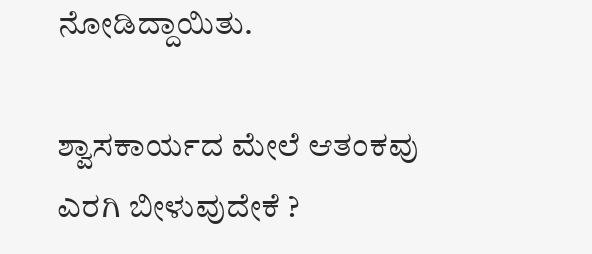ನೋಡಿದ್ದಾಯಿತು.

ಶ್ವಾಸಕಾರ್ಯದ ಮೇಲೆ ಆತಂಕವು ಎರಗಿ ಬೀಳುವುದೇಕೆ ?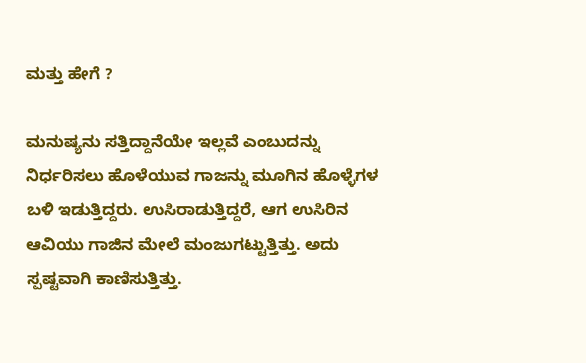ಮತ್ತು ಹೇಗೆ ?

ಮನುಷ್ಯನು ಸತ್ತಿದ್ದಾನೆಯೇ ಇಲ್ಲವೆ ಎಂಬುದನ್ನು ನಿರ್ಧರಿಸಲು ಹೊಳೆಯುವ ಗಾಜನ್ನು ಮೂಗಿನ ಹೊಳ್ಳೆಗಳ ಬಳಿ ಇಡುತ್ತಿದ್ದರು. ಉಸಿರಾಡುತ್ತಿದ್ದರೆ, ಆಗ ಉಸಿರಿನ ಆವಿಯು ಗಾಜಿನ ಮೇಲೆ ಮಂಜುಗಟ್ಟುತ್ತಿತ್ತು. ಅದು ಸ್ಪಷ್ಟವಾಗಿ ಕಾಣಿಸುತ್ತಿತ್ತು.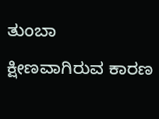ತುಂಬಾ ಕ್ಷೀಣವಾಗಿರುವ ಕಾರಣ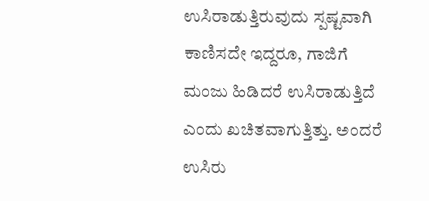ಉಸಿರಾಡುತ್ತಿರುವುದು ಸ್ಪಷ್ಟವಾಗಿ ಕಾಣಿಸದೇ ಇದ್ದರೂ, ಗಾಜಿಗೆ ಮಂಜು ಹಿಡಿದರೆ ಉಸಿರಾಡುತ್ತಿದೆ ಎಂದು ಖಚಿತವಾಗುತ್ತಿತ್ತು. ಅಂದರೆ ಉಸಿರು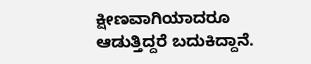ಕ್ಷೀಣವಾಗಿಯಾದರೂ ಆಡುತ್ತಿದ್ದರೆ ಬದುಕಿದ್ದಾನೆ.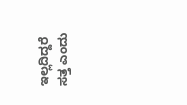ಇಲ್ಲದಿದ್ದರೆ ಸತ್ತ ಎಂದು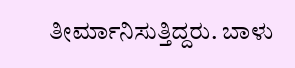ತೀರ್ಮಾನಿಸುತ್ತಿದ್ದರು. ಬಾಳು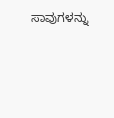ಸಾವುಗಳನ್ನು